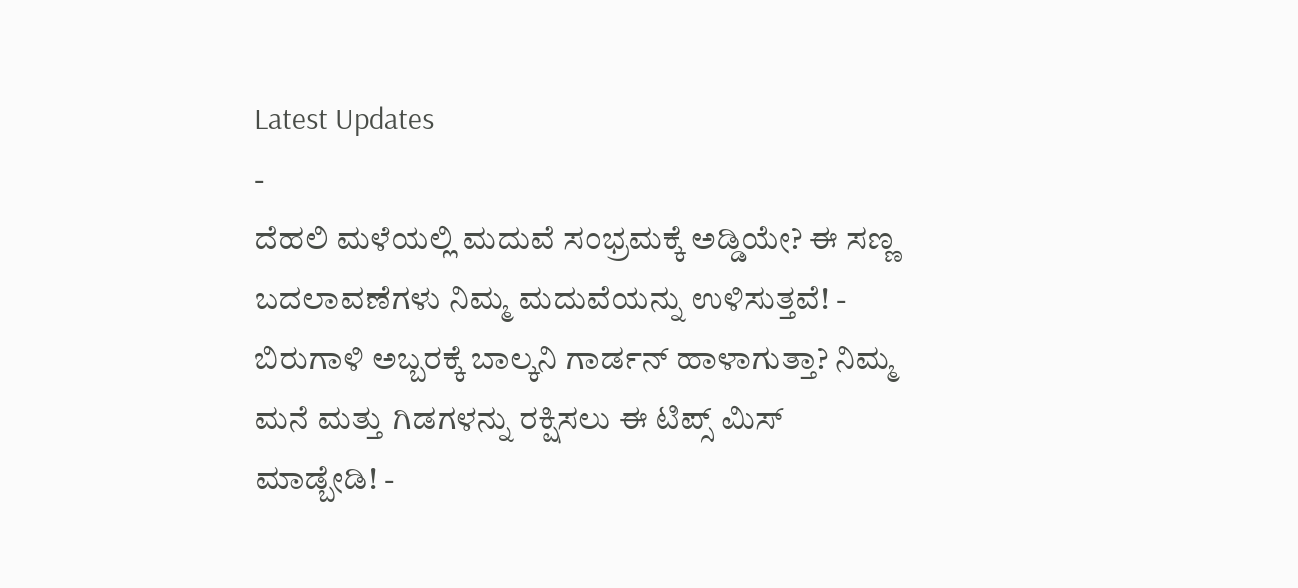Latest Updates
-
ದೆಹಲಿ ಮಳೆಯಲ್ಲಿ ಮದುವೆ ಸಂಭ್ರಮಕ್ಕೆ ಅಡ್ಡಿಯೇ? ಈ ಸಣ್ಣ ಬದಲಾವಣೆಗಳು ನಿಮ್ಮ ಮದುವೆಯನ್ನು ಉಳಿಸುತ್ತವೆ! -
ಬಿರುಗಾಳಿ ಅಬ್ಬರಕ್ಕೆ ಬಾಲ್ಕನಿ ಗಾರ್ಡನ್ ಹಾಳಾಗುತ್ತಾ? ನಿಮ್ಮ ಮನೆ ಮತ್ತು ಗಿಡಗಳನ್ನು ರಕ್ಷಿಸಲು ಈ ಟಿಪ್ಸ್ ಮಿಸ್ ಮಾಡ್ಬೇಡಿ! -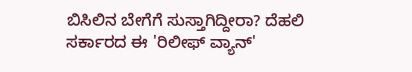ಬಿಸಿಲಿನ ಬೇಗೆಗೆ ಸುಸ್ತಾಗಿದ್ದೀರಾ? ದೆಹಲಿ ಸರ್ಕಾರದ ಈ 'ರಿಲೀಫ್ ವ್ಯಾನ್'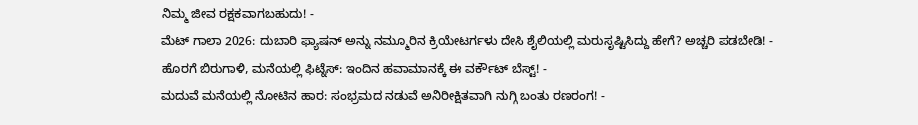ನಿಮ್ಮ ಜೀವ ರಕ್ಷಕವಾಗಬಹುದು! -
ಮೆಟ್ ಗಾಲಾ 2026: ದುಬಾರಿ ಫ್ಯಾಷನ್ ಅನ್ನು ನಮ್ಮೂರಿನ ಕ್ರಿಯೇಟರ್ಗಳು ದೇಸಿ ಶೈಲಿಯಲ್ಲಿ ಮರುಸೃಷ್ಟಿಸಿದ್ದು ಹೇಗೆ? ಅಚ್ಚರಿ ಪಡಬೇಡಿ! -
ಹೊರಗೆ ಬಿರುಗಾಳಿ, ಮನೆಯಲ್ಲಿ ಫಿಟ್ನೆಸ್: ಇಂದಿನ ಹವಾಮಾನಕ್ಕೆ ಈ ವರ್ಕೌಟ್ ಬೆಸ್ಟ್! -
ಮದುವೆ ಮನೆಯಲ್ಲಿ ನೋಟಿನ ಹಾರ: ಸಂಭ್ರಮದ ನಡುವೆ ಅನಿರೀಕ್ಷಿತವಾಗಿ ನುಗ್ಗಿ ಬಂತು ರಣರಂಗ! -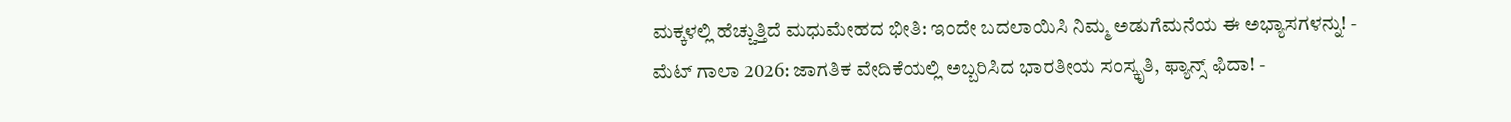ಮಕ್ಕಳಲ್ಲಿ ಹೆಚ್ಚುತ್ತಿದೆ ಮಧುಮೇಹದ ಭೀತಿ: ಇಂದೇ ಬದಲಾಯಿಸಿ ನಿಮ್ಮ ಅಡುಗೆಮನೆಯ ಈ ಅಭ್ಯಾಸಗಳನ್ನು! -
ಮೆಟ್ ಗಾಲಾ 2026: ಜಾಗತಿಕ ವೇದಿಕೆಯಲ್ಲಿ ಅಬ್ಬರಿಸಿದ ಭಾರತೀಯ ಸಂಸ್ಕೃತಿ, ಫ್ಯಾನ್ಸ್ ಫಿದಾ! -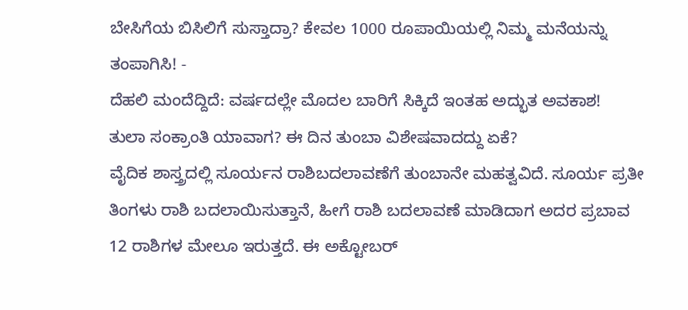ಬೇಸಿಗೆಯ ಬಿಸಿಲಿಗೆ ಸುಸ್ತಾದ್ರಾ? ಕೇವಲ 1000 ರೂಪಾಯಿಯಲ್ಲಿ ನಿಮ್ಮ ಮನೆಯನ್ನು ತಂಪಾಗಿಸಿ! -
ದೆಹಲಿ ಮಂದೆದ್ದಿದೆ: ವರ್ಷದಲ್ಲೇ ಮೊದಲ ಬಾರಿಗೆ ಸಿಕ್ಕಿದೆ ಇಂತಹ ಅದ್ಭುತ ಅವಕಾಶ!
ತುಲಾ ಸಂಕ್ರಾಂತಿ ಯಾವಾಗ? ಈ ದಿನ ತುಂಬಾ ವಿಶೇಷವಾದದ್ದು ಏಕೆ?
ವೈದಿಕ ಶಾಸ್ತ್ರದಲ್ಲಿ ಸೂರ್ಯನ ರಾಶಿಬದಲಾವಣೆಗೆ ತುಂಬಾನೇ ಮಹತ್ವವಿದೆ. ಸೂರ್ಯ ಪ್ರತೀ ತಿಂಗಳು ರಾಶಿ ಬದಲಾಯಿಸುತ್ತಾನೆ, ಹೀಗೆ ರಾಶಿ ಬದಲಾವಣೆ ಮಾಡಿದಾಗ ಅದರ ಪ್ರಬಾವ 12 ರಾಶಿಗಳ ಮೇಲೂ ಇರುತ್ತದೆ. ಈ ಅಕ್ಟೋಬರ್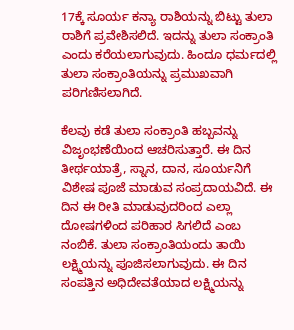17ಕ್ಕೆ ಸೂರ್ಯ ಕನ್ಯಾ ರಾಶಿಯನ್ನು ಬಿಟ್ಟು ತುಲಾ ರಾಶಿಗೆ ಪ್ರವೇಶಿಸಲಿದೆ. ಇದನ್ನು ತುಲಾ ಸಂಕ್ರಾಂತಿ ಎಂದು ಕರೆಯಲಾಗುವುದು. ಹಿಂದೂ ಧರ್ಮದಲ್ಲಿ ತುಲಾ ಸಂಕ್ರಾಂತಿಯನ್ನು ಪ್ರಮುಖವಾಗಿ ಪರಿಗಣಿಸಲಾಗಿದೆ.

ಕೆಲವು ಕಡೆ ತುಲಾ ಸಂಕ್ರಾಂತಿ ಹಬ್ಬವನ್ನು ವಿಜೃಂಭಣೆಯಿಂದ ಆಚರಿಸುತ್ತಾರೆ. ಈ ದಿನ ತೀರ್ಥಯಾತ್ರೆ, ಸ್ನಾನ, ದಾನ, ಸೂರ್ಯನಿಗೆ ವಿಶೇಷ ಪೂಜೆ ಮಾಡುವ ಸಂಪ್ರದಾಯವಿದೆ. ಈ ದಿನ ಈ ರೀತಿ ಮಾಡುವುದರಿಂದ ಎಲ್ಲಾ ದೋಷಗಳಿಂದ ಪರಿಹಾರ ಸಿಗಲಿದೆ ಎಂಬ ನಂಬಿಕೆ. ತುಲಾ ಸಂಕ್ರಾಂತಿಯಂದು ತಾಯಿ ಲಕ್ಷ್ಮಿಯನ್ನು ಪೂಜಿಸಲಾಗುವುದು. ಈ ದಿನ ಸಂಪತ್ತಿನ ಅಧಿದೇವತೆಯಾದ ಲಕ್ಷ್ಮಿಯನ್ನು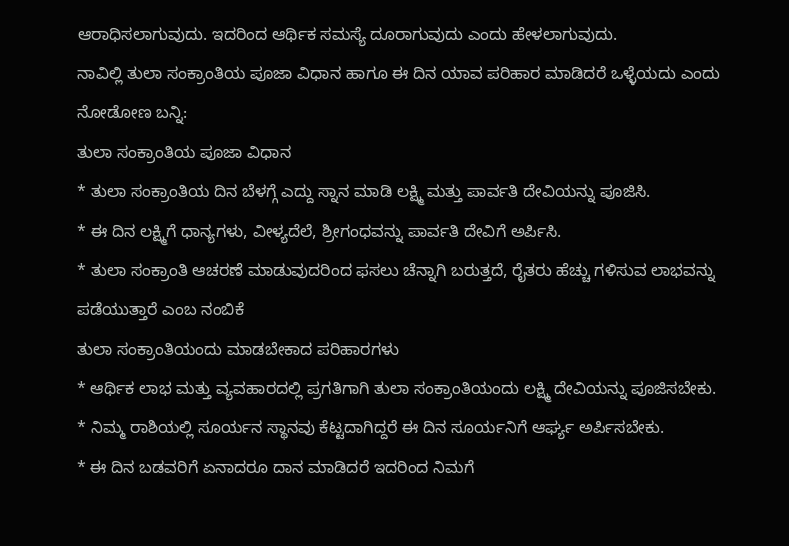ಆರಾಧಿಸಲಾಗುವುದು. ಇದರಿಂದ ಆರ್ಥಿಕ ಸಮಸ್ಯೆ ದೂರಾಗುವುದು ಎಂದು ಹೇಳಲಾಗುವುದು.
ನಾವಿಲ್ಲಿ ತುಲಾ ಸಂಕ್ರಾಂತಿಯ ಪೂಜಾ ವಿಧಾನ ಹಾಗೂ ಈ ದಿನ ಯಾವ ಪರಿಹಾರ ಮಾಡಿದರೆ ಒಳ್ಳೆಯದು ಎಂದು ನೋಡೋಣ ಬನ್ನಿ:
ತುಲಾ ಸಂಕ್ರಾಂತಿಯ ಪೂಜಾ ವಿಧಾನ
* ತುಲಾ ಸಂಕ್ರಾಂತಿಯ ದಿನ ಬೆಳಗ್ಗೆ ಎದ್ದು ಸ್ನಾನ ಮಾಡಿ ಲಕ್ಷ್ಮಿ ಮತ್ತು ಪಾರ್ವತಿ ದೇವಿಯನ್ನು ಪೂಜಿಸಿ.
* ಈ ದಿನ ಲಕ್ಷ್ಮಿಗೆ ಧಾನ್ಯಗಳು, ವೀಳ್ಯದೆಲೆ, ಶ್ರೀಗಂಧವನ್ನು ಪಾರ್ವತಿ ದೇವಿಗೆ ಅರ್ಪಿಸಿ.
* ತುಲಾ ಸಂಕ್ರಾಂತಿ ಆಚರಣೆ ಮಾಡುವುದರಿಂದ ಫಸಲು ಚೆನ್ನಾಗಿ ಬರುತ್ತದೆ, ರೈತರು ಹೆಚ್ಚು ಗಳಿಸುವ ಲಾಭವನ್ನು ಪಡೆಯುತ್ತಾರೆ ಎಂಬ ನಂಬಿಕೆ
ತುಲಾ ಸಂಕ್ರಾಂತಿಯಂದು ಮಾಡಬೇಕಾದ ಪರಿಹಾರಗಳು
* ಆರ್ಥಿಕ ಲಾಭ ಮತ್ತು ವ್ಯವಹಾರದಲ್ಲಿ ಪ್ರಗತಿಗಾಗಿ ತುಲಾ ಸಂಕ್ರಾಂತಿಯಂದು ಲಕ್ಷ್ಮಿ ದೇವಿಯನ್ನು ಪೂಜಿಸಬೇಕು.
* ನಿಮ್ಮ ರಾಶಿಯಲ್ಲಿ ಸೂರ್ಯನ ಸ್ಥಾನವು ಕೆಟ್ಟದಾಗಿದ್ದರೆ ಈ ದಿನ ಸೂರ್ಯನಿಗೆ ಆರ್ಘ್ಯ ಅರ್ಪಿಸಬೇಕು.
* ಈ ದಿನ ಬಡವರಿಗೆ ಏನಾದರೂ ದಾನ ಮಾಡಿದರೆ ಇದರಿಂದ ನಿಮಗೆ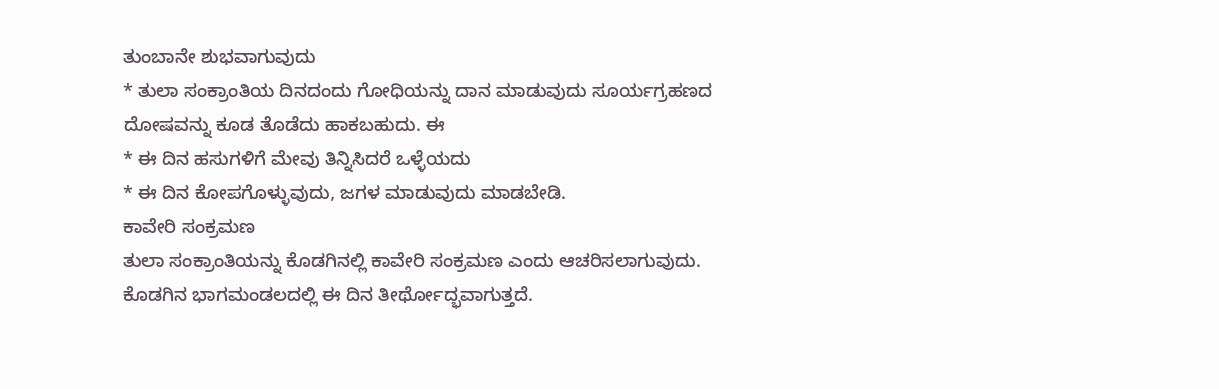ತುಂಬಾನೇ ಶುಭವಾಗುವುದು
* ತುಲಾ ಸಂಕ್ರಾಂತಿಯ ದಿನದಂದು ಗೋಧಿಯನ್ನು ದಾನ ಮಾಡುವುದು ಸೂರ್ಯಗ್ರಹಣದ ದೋಷವನ್ನು ಕೂಡ ತೊಡೆದು ಹಾಕಬಹುದು. ಈ
* ಈ ದಿನ ಹಸುಗಳಿಗೆ ಮೇವು ತಿನ್ನಿಸಿದರೆ ಒಳ್ಳೆಯದು
* ಈ ದಿನ ಕೋಪಗೊಳ್ಳುವುದು, ಜಗಳ ಮಾಡುವುದು ಮಾಡಬೇಡಿ.
ಕಾವೇರಿ ಸಂಕ್ರಮಣ
ತುಲಾ ಸಂಕ್ರಾಂತಿಯನ್ನು ಕೊಡಗಿನಲ್ಲಿ ಕಾವೇರಿ ಸಂಕ್ರಮಣ ಎಂದು ಆಚರಿಸಲಾಗುವುದು. ಕೊಡಗಿನ ಭಾಗಮಂಡಲದಲ್ಲಿ ಈ ದಿನ ತೀರ್ಥೋದ್ಭವಾಗುತ್ತದೆ.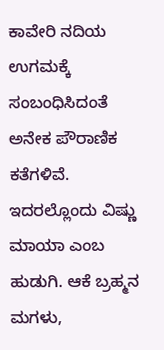ಕಾವೇರಿ ನದಿಯ ಉಗಮಕ್ಕೆ ಸಂಬಂಧಿಸಿದಂತೆ ಅನೇಕ ಪೌರಾಣಿಕ ಕತೆಗಳಿವೆ. ಇದರಲ್ಲೊಂದು ವಿಷ್ಣು ಮಾಯಾ ಎಂಬ ಹುಡುಗಿ. ಆಕೆ ಬ್ರಹ್ಮನ ಮಗಳು,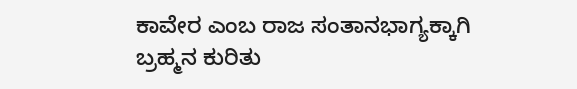ಕಾವೇರ ಎಂಬ ರಾಜ ಸಂತಾನಭಾಗ್ಯಕ್ಕಾಗಿ ಬ್ರಹ್ಮನ ಕುರಿತು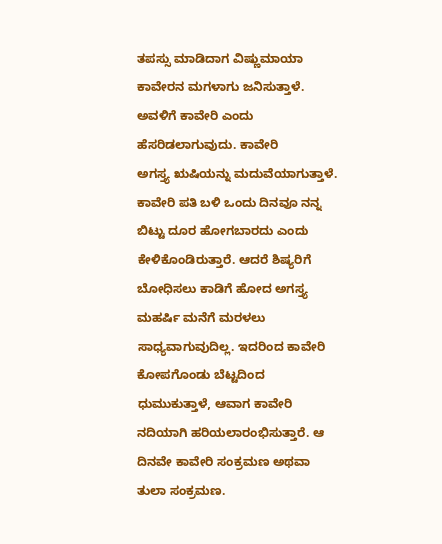ತಪಸ್ಸು ಮಾಡಿದಾಗ ವಿಷ್ಣುಮಾಯಾ ಕಾವೇರನ ಮಗಳಾಗು ಜನಿಸುತ್ತಾಳೆ.
ಅವಳಿಗೆ ಕಾವೇರಿ ಎಂದು ಹೆಸರಿಡಲಾಗುವುದು. ಕಾವೇರಿ
ಅಗಸ್ತ್ಯ ಋಷಿಯನ್ನು ಮದುವೆಯಾಗುತ್ತಾಳೆ. ಕಾವೇರಿ ಪತಿ ಬಳಿ ಒಂದು ದಿನವೂ ನನ್ನ ಬಿಟ್ಟು ದೂರ ಹೋಗಬಾರದು ಎಂದು ಕೇಳಿಕೊಂಡಿರುತ್ತಾರೆ. ಆದರೆ ಶಿಷ್ಯರಿಗೆ ಬೋಧಿಸಲು ಕಾಡಿಗೆ ಹೋದ ಅಗಸ್ತ್ಯ ಮಹರ್ಷಿ ಮನೆಗೆ ಮರಳಲು ಸಾಧ್ಯವಾಗುವುದಿಲ್ಲ. ಇದರಿಂದ ಕಾವೇರಿ ಕೋಪಗೊಂಡು ಬೆಟ್ಟದಿಂದ ಧುಮುಕುತ್ತಾಳೆ, ಆವಾಗ ಕಾವೇರಿ ನದಿಯಾಗಿ ಹರಿಯಲಾರಂಭಿಸುತ್ತಾರೆ. ಆ ದಿನವೇ ಕಾವೇರಿ ಸಂಕ್ರಮಣ ಅಥವಾ ತುಲಾ ಸಂಕ್ರಮಣ.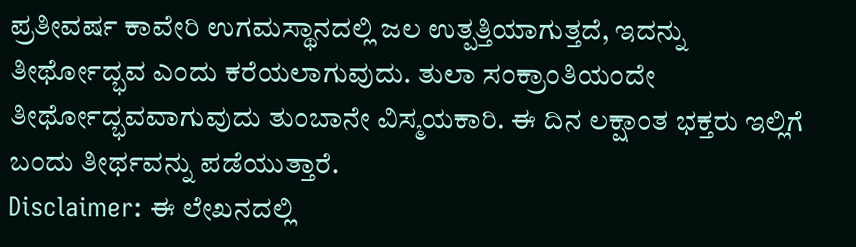ಪ್ರತೀವರ್ಷ ಕಾವೇರಿ ಉಗಮಸ್ಥಾನದಲ್ಲಿ ಜಲ ಉತ್ಪತ್ತಿಯಾಗುತ್ತದೆ, ಇದನ್ನು ತೀರ್ಥೋದ್ಭವ ಎಂದು ಕರೆಯಲಾಗುವುದು. ತುಲಾ ಸಂಕ್ರಾಂತಿಯಂದೇ ತೀರ್ಥೋದ್ಭವವಾಗುವುದು ತುಂಬಾನೇ ವಿಸ್ಮಯಕಾರಿ. ಈ ದಿನ ಲಕ್ಷಾಂತ ಭಕ್ತರು ಇಲ್ಲಿಗೆ ಬಂದು ತೀರ್ಥವನ್ನು ಪಡೆಯುತ್ತಾರೆ.
Disclaimer: ಈ ಲೇಖನದಲ್ಲಿ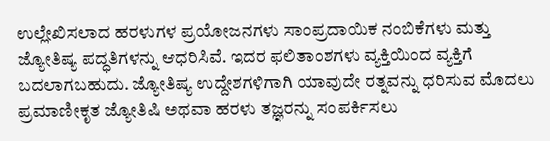ಉಲ್ಲೇಖಿಸಲಾದ ಹರಳುಗಳ ಪ್ರಯೋಜನಗಳು ಸಾಂಪ್ರದಾಯಿಕ ನಂಬಿಕೆಗಳು ಮತ್ತು ಜ್ಯೋತಿಷ್ಯ ಪದ್ಧತಿಗಳನ್ನು ಆಧರಿಸಿವೆ. ಇದರ ಫಲಿತಾಂಶಗಳು ವ್ಯಕ್ತಿಯಿಂದ ವ್ಯಕ್ತಿಗೆ ಬದಲಾಗಬಹುದು. ಜ್ಯೋತಿಷ್ಯ ಉದ್ದೇಶಗಳಿಗಾಗಿ ಯಾವುದೇ ರತ್ನವನ್ನು ಧರಿಸುವ ಮೊದಲು ಪ್ರಮಾಣೀಕೃತ ಜ್ಯೋತಿಷಿ ಅಥವಾ ಹರಳು ತಜ್ಞರನ್ನು ಸಂಪರ್ಕಿಸಲು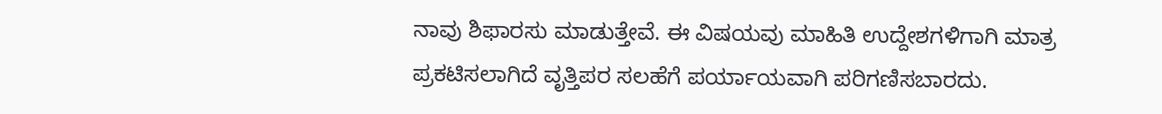ನಾವು ಶಿಫಾರಸು ಮಾಡುತ್ತೇವೆ. ಈ ವಿಷಯವು ಮಾಹಿತಿ ಉದ್ದೇಶಗಳಿಗಾಗಿ ಮಾತ್ರ ಪ್ರಕಟಿಸಲಾಗಿದೆ ವೃತ್ತಿಪರ ಸಲಹೆಗೆ ಪರ್ಯಾಯವಾಗಿ ಪರಿಗಣಿಸಬಾರದು.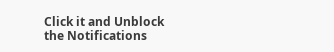Click it and Unblock the Notifications